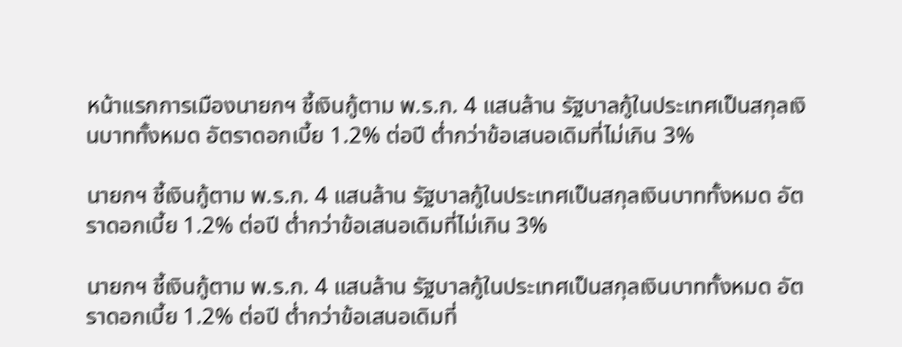หน้าแรกการเมืองนายกฯ ชี้เงินกู้ตาม พ.ร.ก. 4 แสนล้าน รัฐบาลกู้ในประเทศเป็นสกุลเงินบาททั้งหมด อัตราดอกเบี้ย 1.2% ต่อปี ต่ำกว่าข้อเสนอเดิมที่ไม่เกิน 3%

นายกฯ ชี้เงินกู้ตาม พ.ร.ก. 4 แสนล้าน รัฐบาลกู้ในประเทศเป็นสกุลเงินบาททั้งหมด อัตราดอกเบี้ย 1.2% ต่อปี ต่ำกว่าข้อเสนอเดิมที่ไม่เกิน 3%

นายกฯ ชี้เงินกู้ตาม พ.ร.ก. 4 แสนล้าน รัฐบาลกู้ในประเทศเป็นสกุลเงินบาททั้งหมด อัตราดอกเบี้ย 1.2% ต่อปี ต่ำกว่าข้อเสนอเดิมที่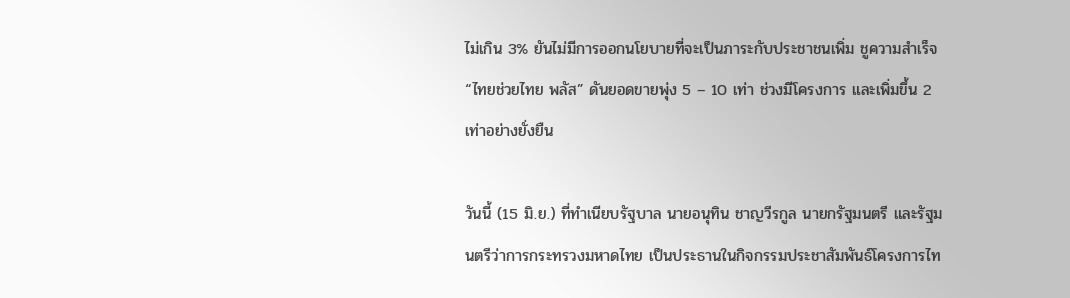ไม่เกิน 3% ยันไม่มีการออกนโยบายที่จะเป็นภาระกับประชาชนเพิ่ม ชูความสำเร็จ “ไทยช่วยไทย พลัส” ดันยอดขายพุ่ง 5 – 10 เท่า ช่วงมีโครงการ และเพิ่มขึ้น 2 เท่าอย่างยั่งยืน

วันนี้ (15 มิ.ย.) ที่ทำเนียบรัฐบาล นายอนุทิน ชาญวีรกูล นายกรัฐมนตรี และรัฐมนตรีว่าการกระทรวงมหาดไทย เป็นประธานในกิจกรรมประชาสัมพันธ์โครงการไท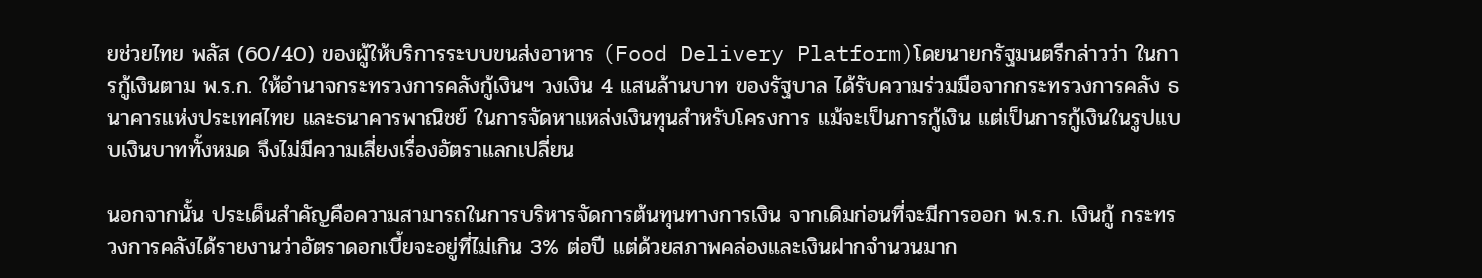ยช่วยไทย พลัส (60/40) ของผู้ให้บริการระบบขนส่งอาหาร (Food Delivery Platform)โดยนายกรัฐมนตรีกล่าวว่า ในการกู้เงินตาม พ.ร.ก. ให้อำนาจกระทรวงการคลังกู้เงินฯ วงเงิน 4 แสนล้านบาท ของรัฐบาล ได้รับความร่วมมือจากกระทรวงการคลัง ธนาคารแห่งประเทศไทย และธนาคารพาณิชย์ ในการจัดหาแหล่งเงินทุนสำหรับโครงการ แม้จะเป็นการกู้เงิน แต่เป็นการกู้เงินในรูปแบบเงินบาททั้งหมด จึงไม่มีความเสี่ยงเรื่องอัตราแลกเปลี่ยน

นอกจากนั้น ประเด็นสำคัญคือความสามารถในการบริหารจัดการต้นทุนทางการเงิน จากเดิมก่อนที่จะมีการออก พ.ร.ก. เงินกู้ กระทรวงการคลังได้รายงานว่าอัตราดอกเบี้ยจะอยู่ที่ไม่เกิน 3% ต่อปี แต่ด้วยสภาพคล่องและเงินฝากจำนวนมาก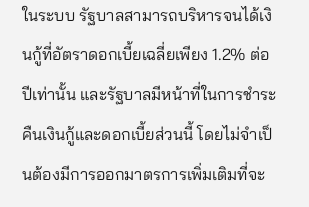ในระบบ รัฐบาลสามารถบริหารจนได้เงินกู้ที่อัตราดอกเบี้ยเฉลี่ยเพียง 1.2% ต่อปีเท่านั้น และรัฐบาลมีหน้าที่ในการชำระคืนเงินกู้และดอกเบี้ยส่วนนี้ โดยไม่จำเป็นต้องมีการออกมาตรการเพิ่มเติมที่จะ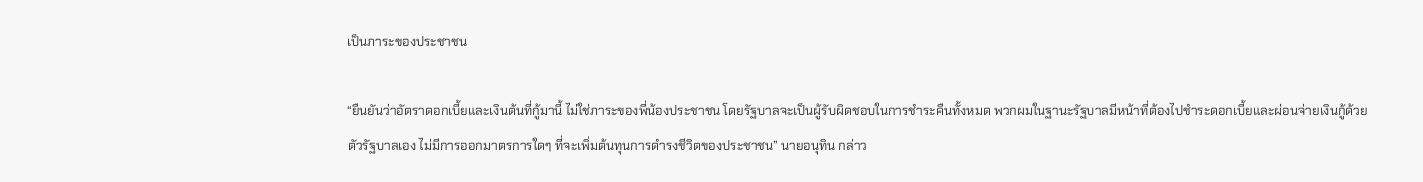เป็นภาระของประชาชน

“ยืนยันว่าอัตราดอกเบี้ยและเงินต้นที่กู้มานี้ ไม่ใช่ภาระของพี่น้องประชาชน โดยรัฐบาลจะเป็นผู้รับผิดชอบในการชำระคืนทั้งหมด พวกผมในฐานะรัฐบาลมีหน้าที่ต้องไปชำระดอกเบี้ยและผ่อนจ่ายเงินกู้ด้วยตัวรัฐบาลเอง ไม่มีการออกมาตรการใดๆ ที่จะเพิ่มต้นทุนการดำรงชีวิตของประชาชน” นายอนุทิน กล่าว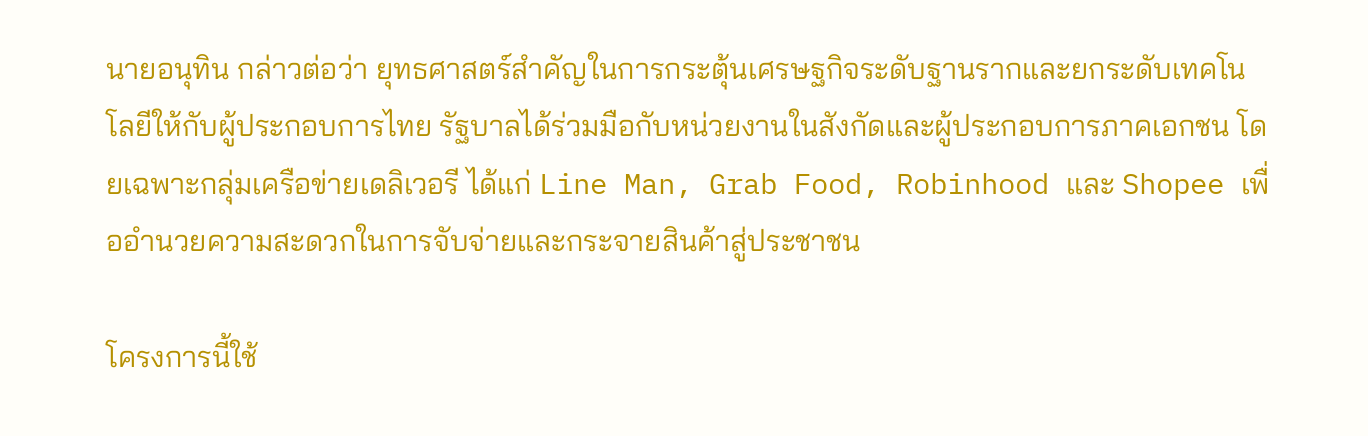นายอนุทิน กล่าวต่อว่า ยุทธศาสตร์สำคัญในการกระตุ้นเศรษฐกิจระดับฐานรากและยกระดับเทคโนโลยีให้กับผู้ประกอบการไทย รัฐบาลได้ร่วมมือกับหน่วยงานในสังกัดและผู้ประกอบการภาคเอกชน โดยเฉพาะกลุ่มเครือข่ายเดลิเวอรี ได้แก่ Line Man, Grab Food, Robinhood และ Shopee เพื่ออำนวยความสะดวกในการจับจ่ายและกระจายสินค้าสู่ประชาชน

โครงการนี้ใช้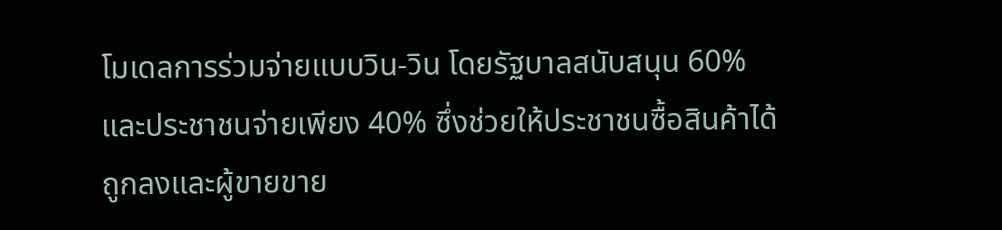โมเดลการร่วมจ่ายแบบวิน-วิน โดยรัฐบาลสนับสนุน 60% และประชาชนจ่ายเพียง 40% ซึ่งช่วยให้ประชาชนซื้อสินค้าได้ถูกลงและผู้ขายขาย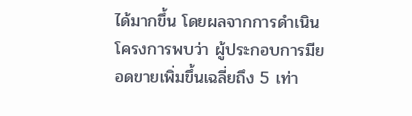ได้มากขึ้น โดยผลจากการดำเนินโครงการพบว่า ผู้ประกอบการมียอดขายเพิ่มขึ้นเฉลี่ยถึง 5 เท่า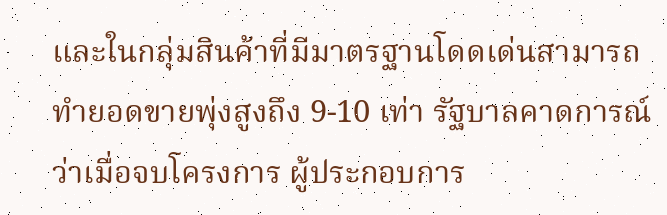และในกลุ่มสินค้าที่มีมาตรฐานโดดเด่นสามารถทำยอดขายพุ่งสูงถึง 9-10 เท่า รัฐบาลคาดการณ์ว่าเมื่อจบโครงการ ผู้ประกอบการ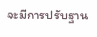จะมีการปรับฐาน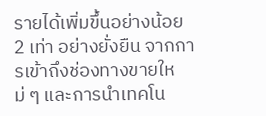รายได้เพิ่มขึ้นอย่างน้อย 2 เท่า อย่างยั่งยืน จากการเข้าถึงช่องทางขายใหม่ ๆ และการนำเทคโน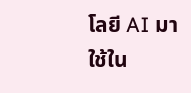โลยี AI มาใช้ใน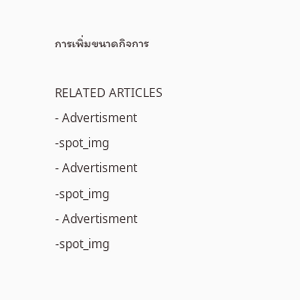การเพิ่มขนาดกิจการ

RELATED ARTICLES
- Advertisment -spot_img
- Advertisment -spot_img
- Advertisment -spot_img